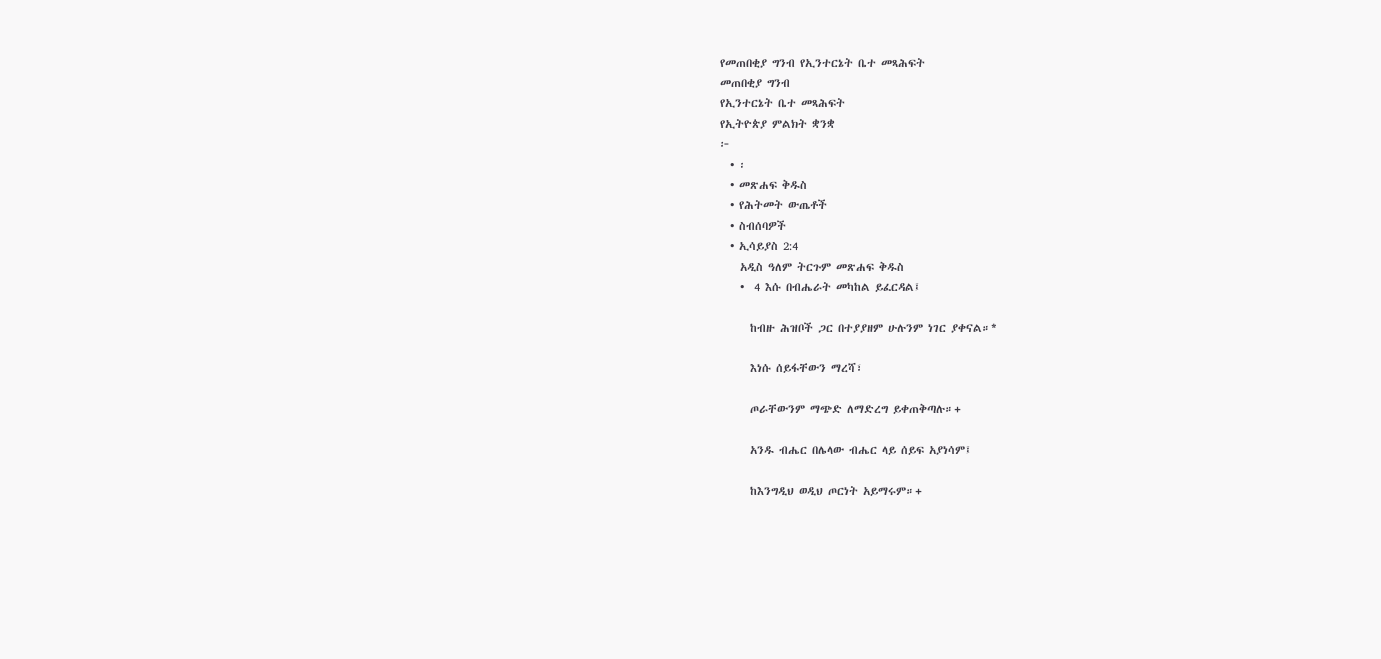የመጠበቂያ ግንብ የኢንተርኔት ቤተ መጻሕፍት
መጠበቂያ ግንብ
የኢንተርኔት ቤተ መጻሕፍት
የኢትዮጵያ ምልክት ቋንቋ
፦
  • ፡
  • መጽሐፍ ቅዱስ
  • የሕትመት ውጤቶች
  • ስብሰባዎች
  • ኢሳይያስ 2:4
    አዲስ ዓለም ትርጉም መጽሐፍ ቅዱስ
    •  4 እሱ በብሔራት መካከል ይፈርዳል፤

      ከብዙ ሕዝቦች ጋር በተያያዘም ሁሉንም ነገር ያቀናል።*

      እነሱ ሰይፋቸውን ማረሻ፣

      ጦራቸውንም ማጭድ ለማድረግ ይቀጠቅጣሉ።+

      አንዱ ብሔር በሌላው ብሔር ላይ ሰይፍ አያነሳም፤

      ከእንግዲህ ወዲህ ጦርነት አይማሩም።+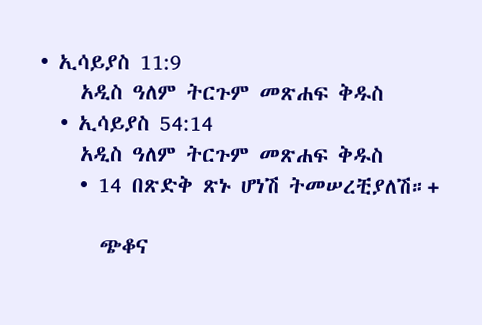• ኢሳይያስ 11:9
    አዲስ ዓለም ትርጉም መጽሐፍ ቅዱስ
  • ኢሳይያስ 54:14
    አዲስ ዓለም ትርጉም መጽሐፍ ቅዱስ
    • 14 በጽድቅ ጽኑ ሆነሽ ትመሠረቺያለሽ።+

      ጭቆና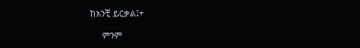ከአንቺ ይርቃል፤+

      ምንም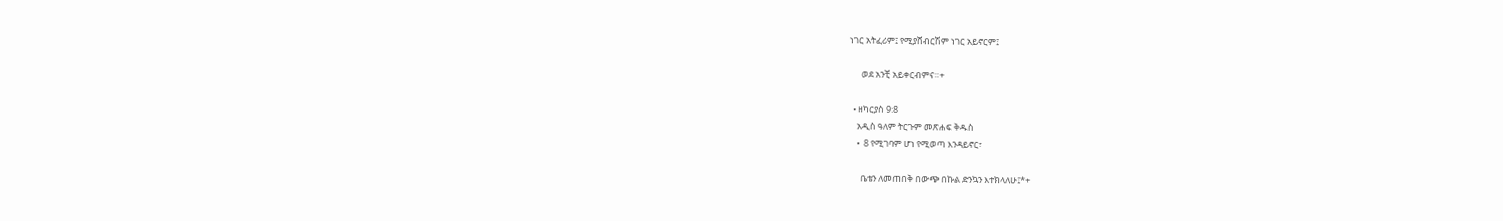ነገር አትፈሪም፤ የሚያሸብርሽም ነገር አይኖርም፤

      ወደ አንቺ አይቀርብምና።+

  • ዘካርያስ 9:8
    አዲስ ዓለም ትርጉም መጽሐፍ ቅዱስ
    •  8 የሚገባም ሆነ የሚወጣ እንዳይኖር፣

      ቤቴን ለመጠበቅ በውጭ በኩል ድንኳን እተክላለሁ፤*+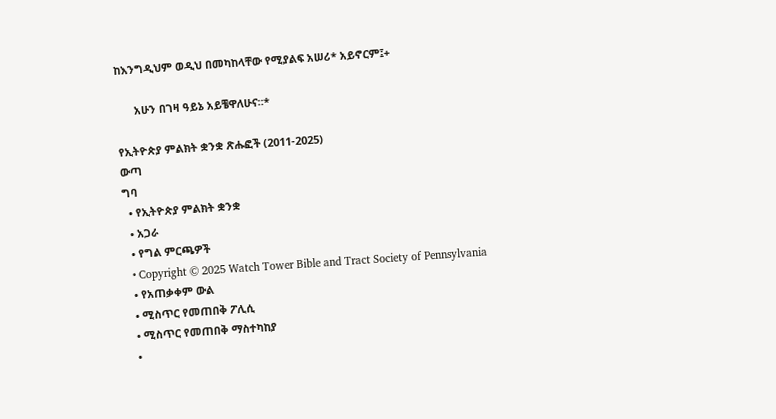ከእንግዲህም ወዲህ በመካከላቸው የሚያልፍ አሠሪ* አይኖርም፤+

      አሁን በገዛ ዓይኔ አይቼዋለሁና።*

የኢትዮጵያ ምልክት ቋንቋ ጽሑፎች (2011-2025)
ውጣ
ግባ
  • የኢትዮጵያ ምልክት ቋንቋ
  • አጋራ
  • የግል ምርጫዎች
  • Copyright © 2025 Watch Tower Bible and Tract Society of Pennsylvania
  • የአጠቃቀም ውል
  • ሚስጥር የመጠበቅ ፖሊሲ
  • ሚስጥር የመጠበቅ ማስተካከያ
  •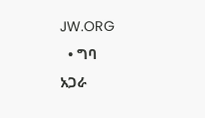JW.ORG
  • ግባ
አጋራ